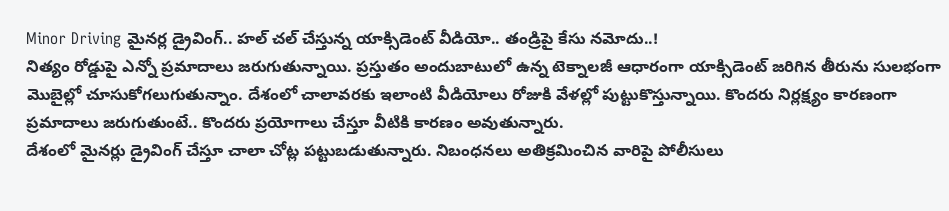Minor Driving మైనర్ల డ్రైవింగ్.. హల్ చల్ చేస్తున్న యాక్సిడెంట్ వీడియో.. తండ్రిపై కేసు నమోదు..!
నిత్యం రోడ్డుపై ఎన్నో ప్రమాదాలు జరుగుతున్నాయి. ప్రస్తుతం అందుబాటులో ఉన్న టెక్నాలజీ ఆధారంగా యాక్సిడెంట్ జరిగిన తీరును సులభంగా మొబైల్లో చూసుకోగలుగుతున్నాం. దేశంలో చాలావరకు ఇలాంటి వీడియోలు రోజుకి వేళల్లో పుట్టుకొస్తున్నాయి. కొందరు నిర్లక్ష్యం కారణంగా ప్రమాదాలు జరుగుతుంటే.. కొందరు ప్రయోగాలు చేస్తూ వీటికి కారణం అవుతున్నారు.
దేశంలో మైనర్లు డ్రైవింగ్ చేస్తూ చాలా చోట్ల పట్టుబడుతున్నారు. నిబంధనలు అతిక్రమించిన వారిపై పోలీసులు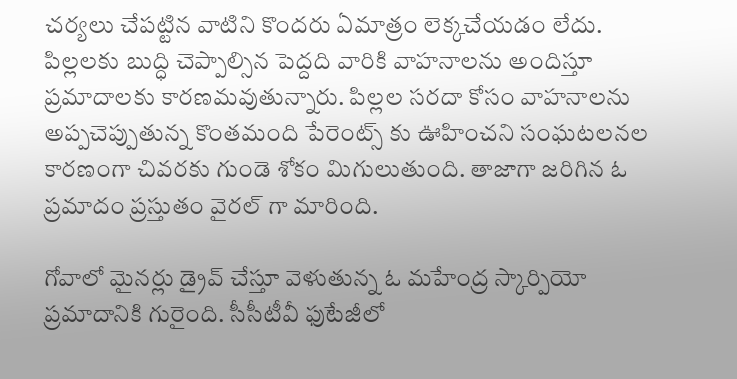చర్యలు చేపట్టిన వాటిని కొందరు ఏమాత్రం లెక్కచేయడం లేదు. పిల్లలకు బుద్ధి చెప్పాల్సిన పెద్దది వారికి వాహనాలను అందిస్తూ ప్రమాదాలకు కారణమవుతున్నారు. పిల్లల సరదా కోసం వాహనాలను అప్పచెప్పుతున్న కొంతమంది పేరెంట్స్ కు ఊహించని సంఘటలనల కారణంగా చివరకు గుండె శోకం మిగులుతుంది. తాజాగా జరిగిన ఓ ప్రమాదం ప్రస్తుతం వైరల్ గా మారింది.

గోవాలో మైనర్లు డ్రైవ్ చేస్తూ వెళుతున్న ఓ మహేంద్ర స్కార్పియో ప్రమాదానికి గురైంది. సీసీటీవీ ఫుటేజీలో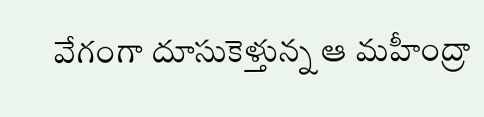వేగంగా దూసుకెళ్తున్న ఆ మహీంద్రా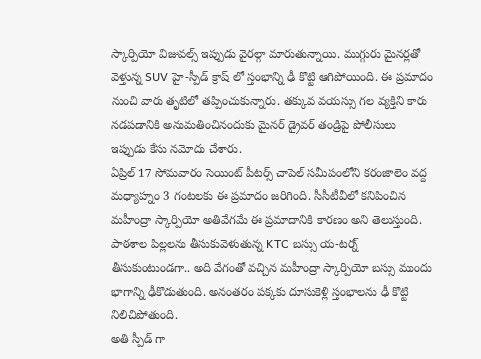స్కార్పియో విజువల్స్ ఇప్పుడు వైరల్గా మారుతున్నాయి. ముగ్గురు మైనర్లతో వెళ్తున్న SUV హై-స్పీడ్ క్రాష్ లో స్తంభాన్ని ఢీ కొట్టి ఆగిపోయింది. ఈ ప్రమాదం నుంచి వారు తృటిలో తప్పించుకున్నారు. తక్కువ వయస్సు గల వ్యక్తిని కారు నడపడానికి అనుమతించినందుకు మైనర్ డ్రైవర్ తండ్రిపై పోలీసులు ఇప్పుడు కేసు నమోదు చేశారు.
ఏప్రిల్ 17 సోమవారం సెయింట్ పీటర్స్ చాపెల్ సమీపంలోని కరంజాలెం వద్ద మధ్యాహ్నం 3 గంటలకు ఈ ప్రమాదం జరిగింది. సీసీటీవీలో కనిపించిన మహీంద్రా స్కార్పియో అతివేగమే ఈ ప్రమాదానికి కారణం అని తెలుస్తుంది. పాఠశాల పిల్లలను తీసుకువెళుతున్న KTC బస్సు య-టర్న్ తీసుకుంటుండగా.. అది వేగంతో వచ్చిన మహీంద్రా స్కార్పియో బస్సు ముందు భాగాన్ని ఢీకొడుతుంది. అనంతరం పక్కకు దూసుకెళ్లి స్తంభాలను ఢీ కొట్టి నిలిచిపోతుంది.
అతి స్పీడ్ గా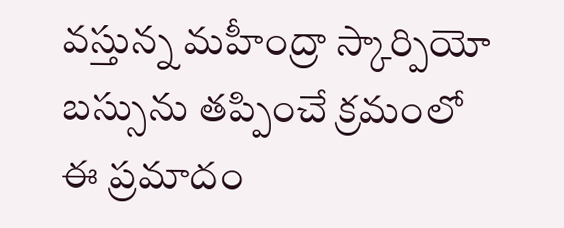వస్తున్న మహీంద్రా స్కార్పియో బస్సును తప్పించే క్రమంలో ఈ ప్రమాదం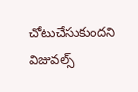చోటుచేసుకుందని విజువల్స్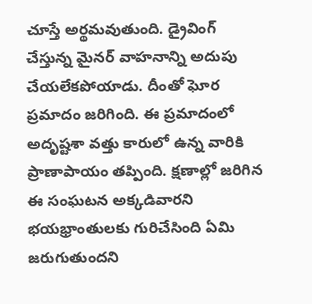చూస్తే అర్థమవుతుంది. డ్రైవింగ్ చేస్తున్న మైనర్ వాహనాన్ని అదుపు చేయలేకపోయాడు. దీంతో ఘోర ప్రమాదం జరిగింది. ఈ ప్రమాదంలో అదృష్టశా వత్తు కారులో ఉన్న వారికి ప్రాణాపాయం తప్పింది. క్షణాల్లో జరిగిన ఈ సంఘటన అక్కడివారని భయభ్రాంతులకు గురిచేసింది ఏమి జరుగుతుందని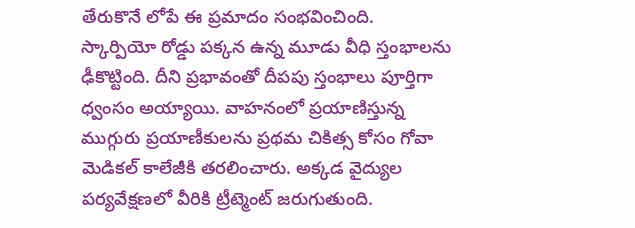తేరుకొనే లోపే ఈ ప్రమాదం సంభవించింది.
స్కార్పియో రోడ్డు పక్కన ఉన్న మూడు వీధి స్తంభాలను ఢీకొట్టింది. దీని ప్రభావంతో దీపపు స్తంభాలు పూర్తిగా ధ్వంసం అయ్యాయి. వాహనంలో ప్రయాణిస్తున్న ముగ్గురు ప్రయాణీకులను ప్రథమ చికిత్స కోసం గోవా మెడికల్ కాలేజీకి తరలించారు. అక్కడ వైద్యుల పర్యవేక్షణలో వీరికి ట్రీట్మెంట్ జరుగుతుంది.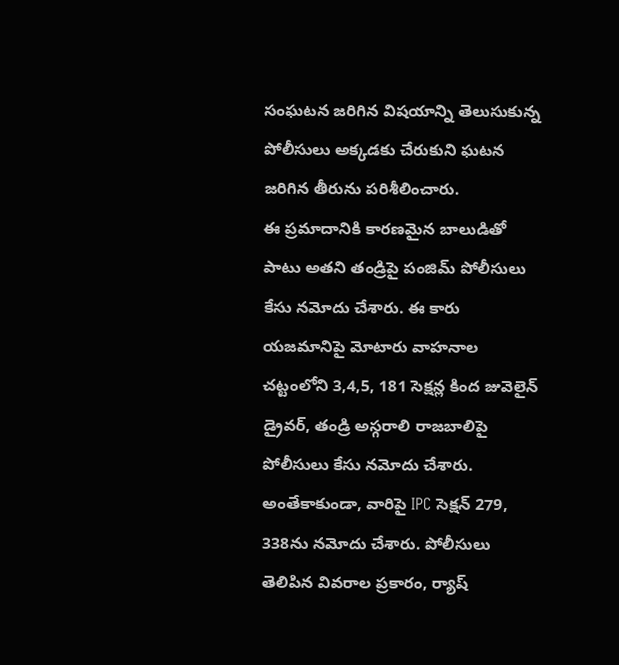సంఘటన జరిగిన విషయాన్ని తెలుసుకున్న పోలీసులు అక్కడకు చేరుకుని ఘటన జరిగిన తీరును పరిశీలించారు.
ఈ ప్రమాదానికి కారణమైన బాలుడితో పాటు అతని తండ్రిపై పంజిమ్ పోలీసులు కేసు నమోదు చేశారు. ఈ కారు యజమానిపై మోటారు వాహనాల చట్టంలోని 3,4,5, 181 సెక్షన్ల కింద జువెలైన్ డ్రైవర్, తండ్రి అస్గరాలి రాజబాలిపై పోలీసులు కేసు నమోదు చేశారు. అంతేకాకుండా, వారిపై IPC సెక్షన్ 279, 338ను నమోదు చేశారు. పోలీసులు తెలిపిన వివరాల ప్రకారం, ర్యాష్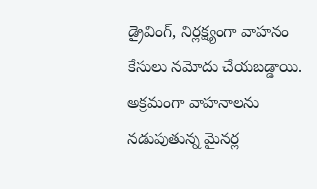డ్రైవింగ్, నిర్లక్ష్యంగా వాహనం కేసులు నమోదు చేయబడ్డాయి.
అక్రమంగా వాహనాలను నడుపుతున్న మైనర్ల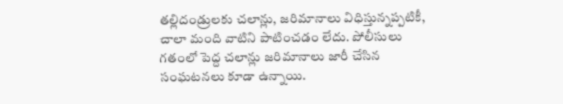తల్లిదండ్రులకు చలాన్లు, జరిమానాలు విధిస్తున్నప్పటికీ, చాలా మంది వాటిని పాటించడం లేదు. పోలీసులు గతంలో పెద్ద చలాన్లు జరిమానాలు జారీ చేసిన సంఘటనలు కూడా ఉన్నాయి.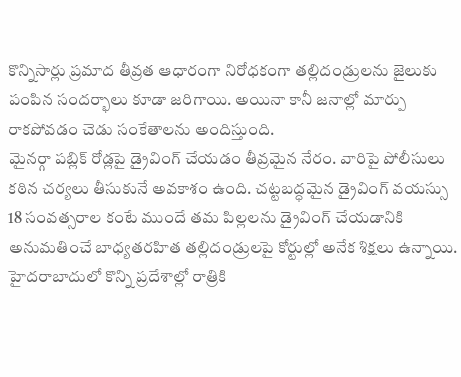కొన్నిసార్లు ప్రమాద తీవ్రత ఆధారంగా నిరోధకంగా తల్లిదండ్రులను జైలుకు పంపిన సందర్భాలు కూడా జరిగాయి. అయినా కానీ జనాల్లో మార్పు రాకపోవడం చెడు సంకేతాలను అందిస్తుంది.
మైనర్గా పబ్లిక్ రోడ్లపై డ్రైవింగ్ చేయడం తీవ్రమైన నేరం. వారిపై పోలీసులు కఠిన చర్యలు తీసుకునే అవకాశం ఉంది. చట్టబద్ధమైన డ్రైవింగ్ వయస్సు 18 సంవత్సరాల కంటే ముందే తమ పిల్లలను డ్రైవింగ్ చేయడానికి అనుమతించే బాధ్యతరహిత తల్లిదండ్రులపై కోర్టుల్లో అనేక శిక్షలు ఉన్నాయి. హైదరాబాదులో కొన్ని ప్రదేశాల్లో రాత్రికి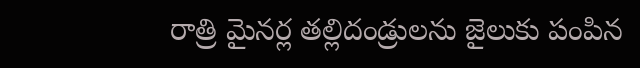రాత్రి మైనర్ల తల్లిదండ్రులను జైలుకు పంపిన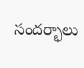సందర్భాలు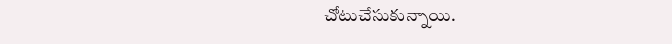చోటుచేసుకున్నాయి.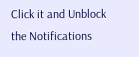Click it and Unblock the Notifications